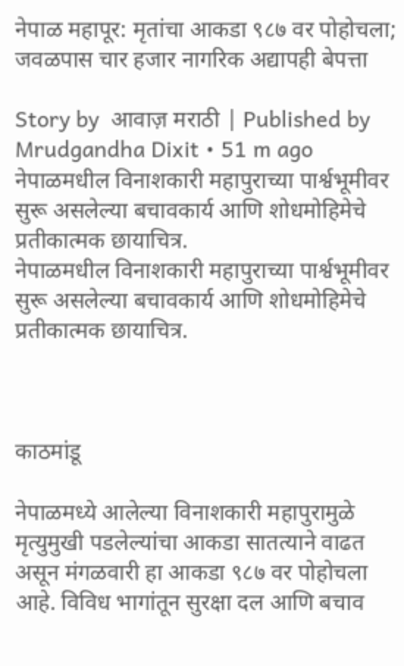नेपाळ महापूर: मृतांचा आकडा ९८७ वर पोहोचला; जवळपास चार हजार नागरिक अद्यापही बेपत्ता

Story by  आवाज़ मराठी | Published by  Mrudgandha Dixit • 51 m ago
नेपाळमधील विनाशकारी महापुराच्या पार्श्वभूमीवर सुरू असलेल्या बचावकार्य आणि शोधमोहिमेचे प्रतीकात्मक छायाचित्र.
नेपाळमधील विनाशकारी महापुराच्या पार्श्वभूमीवर सुरू असलेल्या बचावकार्य आणि शोधमोहिमेचे प्रतीकात्मक छायाचित्र.



काठमांडू

नेपाळमध्ये आलेल्या विनाशकारी महापुरामुळे मृत्युमुखी पडलेल्यांचा आकडा सातत्याने वाढत असून मंगळवारी हा आकडा ९८७ वर पोहोचला आहे. विविध भागांतून सुरक्षा दल आणि बचाव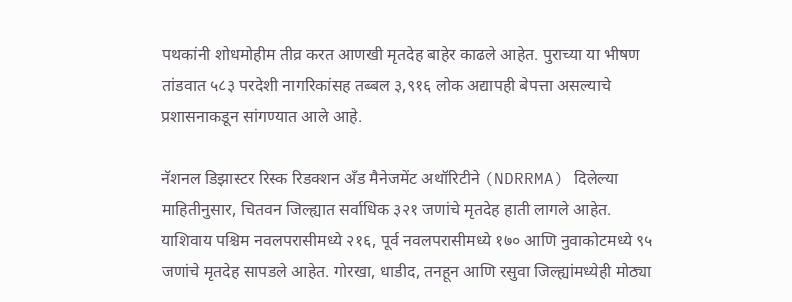पथकांनी शोधमोहीम तीव्र करत आणखी मृतदेह बाहेर काढले आहेत. पुराच्या या भीषण तांडवात ५८३ परदेशी नागरिकांसह तब्बल ३,९१६ लोक अद्यापही बेपत्ता असल्याचे प्रशासनाकडून सांगण्यात आले आहे.

नॅशनल डिझास्टर रिस्क रिडक्शन अँड मैनेजमेंट अथॉरिटीने (NDRRMA) दिलेल्या माहितीनुसार, चितवन जिल्ह्यात सर्वाधिक ३२१ जणांचे मृतदेह हाती लागले आहेत. याशिवाय पश्चिम नवलपरासीमध्ये २१६, पूर्व नवलपरासीमध्ये १७० आणि नुवाकोटमध्ये ९५ जणांचे मृतदेह सापडले आहेत. गोरखा, धाडीद, तनहून आणि रसुवा जिल्ह्यांमध्येही मोठ्या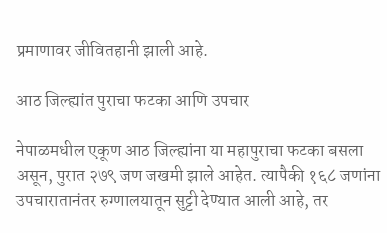प्रमाणावर जीवितहानी झाली आहे.

आठ जिल्ह्यांत पुराचा फटका आणि उपचार

नेपाळमधील एकूण आठ जिल्ह्यांना या महापुराचा फटका बसला असून, पुरात २७९ जण जखमी झाले आहेत. त्यापैकी १६८ जणांना उपचारातानंतर रुग्णालयातून सुट्टी देण्यात आली आहे, तर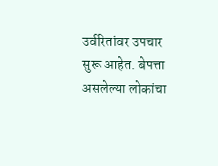उर्वरितांवर उपचार सुरू आहेत. बेपत्ता असलेल्या लोकांचा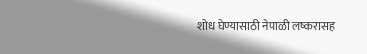शोध घेण्यासाठी नेपाळी लष्करासह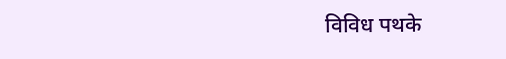विविध पथके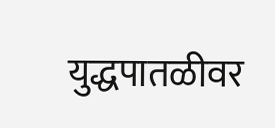युद्धपातळीवर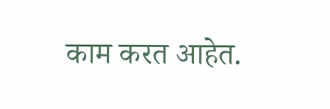काम करत आहेत.